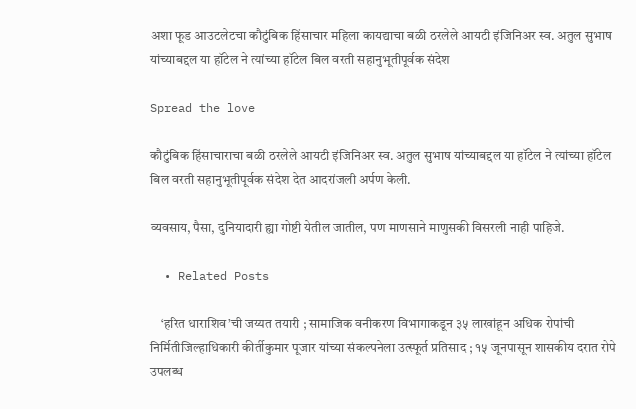अशा फूड आउटलेटचा कौटुंबिक हिंसाचार महिला कायद्याचा बळी ठरलेले आयटी इंजिनिअर स्व. अतुल सुभाष यांच्याबद्दल या हॉटेल ने त्यांच्या हॉटेल बिल वरती सहानुभूतीपूर्वक संदेश

Spread the love

कौटुंबिक हिंसाचाराचा बळी ठरलेले आयटी इंजिनिअर स्व. अतुल सुभाष यांच्याबद्दल या हॉटेल ने त्यांच्या हॉटेल बिल वरती सहानुभूतीपूर्वक संदेश देत आदरांजली अर्पण केली.

व्यवसाय, पैसा, दुनियादारी ह्या गोष्टी येतील जातील, पण माणसाने माणुसकी विसरली नाही पाहिजे.

  • Related Posts

    ‘हरित धाराशिव’ची जय्यत तयारी ; सामाजिक वनीकरण विभागाकडून ३५ लाखांहून अधिक रोपांची निर्मितीजिल्हाधिकारी कीर्तीकुमार पूजार यांच्या संकल्पनेला उत्स्फूर्त प्रतिसाद ; १५ जूनपासून शासकीय दरात रोपे उपलब्ध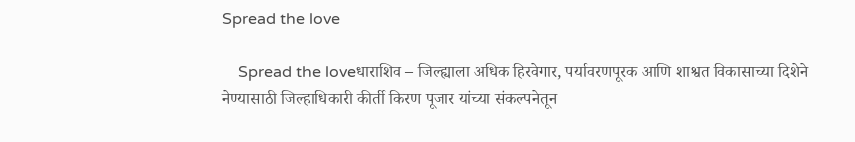Spread the love

    Spread the loveधाराशिव – जिल्ह्याला अधिक हिरवेगार, पर्यावरणपूरक आणि शाश्वत विकासाच्या दिशेने नेण्यासाठी जिल्हाधिकारी कीर्ती किरण पूजार यांच्या संकल्पनेतून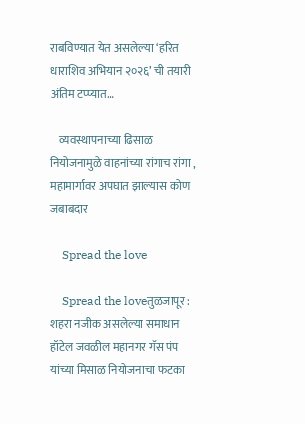राबविण्यात येत असलेल्या ‘हरित धाराशिव अभियान २०२६’ ची तयारी अंतिम टप्प्यात…

    व्यवस्थापनाच्या ढिसाळ नियोजनामुळे वाहनांच्या रांगाच रांगा , महामार्गावर अपघात झाल्यास कोण जबाबदार

    Spread the love

    Spread the loveतुळजापूर : शहरा नजीक असलेल्या समाधान हॉटेल जवळील महानगर गॅस पंप यांच्या मिसाळ नियोजनाचा फटका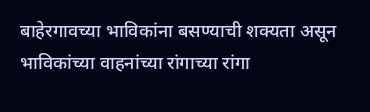बाहेरगावच्या भाविकांना बसण्याची शक्यता असून भाविकांच्या वाहनांच्या रांगाच्या रांगा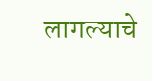लागल्याचे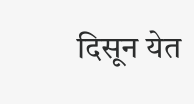दिसून येत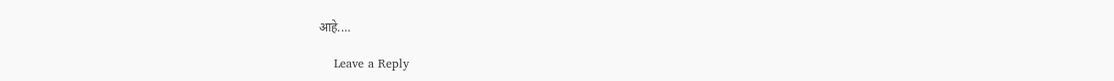आहे.…

    Leave a Reply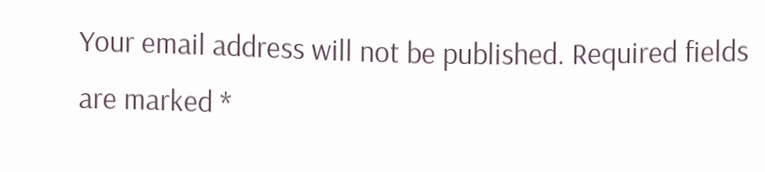Your email address will not be published. Required fields are marked *